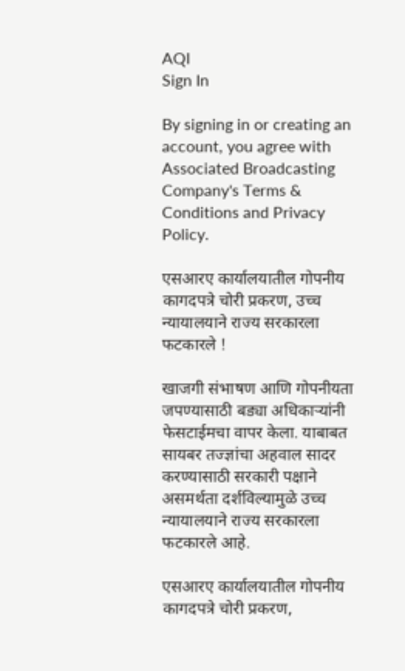AQI
Sign In

By signing in or creating an account, you agree with Associated Broadcasting Company's Terms & Conditions and Privacy Policy.

एसआरए कार्यालयातील गोपनीय कागदपत्रे चोरी प्रकरण, उच्च न्यायालयाने राज्य सरकारला फटकारले !

खाजगी संभाषण आणि गोपनीयता जपण्यासाठी बड्या अधिकाऱ्यांनी फेसटाईमचा वापर केला. याबाबत सायबर तज्ज्ञांचा अहवाल सादर करण्यासाठी सरकारी पक्षाने असमर्थता दर्शविल्यामुळे उच्च न्यायालयाने राज्य सरकारला फटकारले आहे.

एसआरए कार्यालयातील गोपनीय कागदपत्रे चोरी प्रकरण,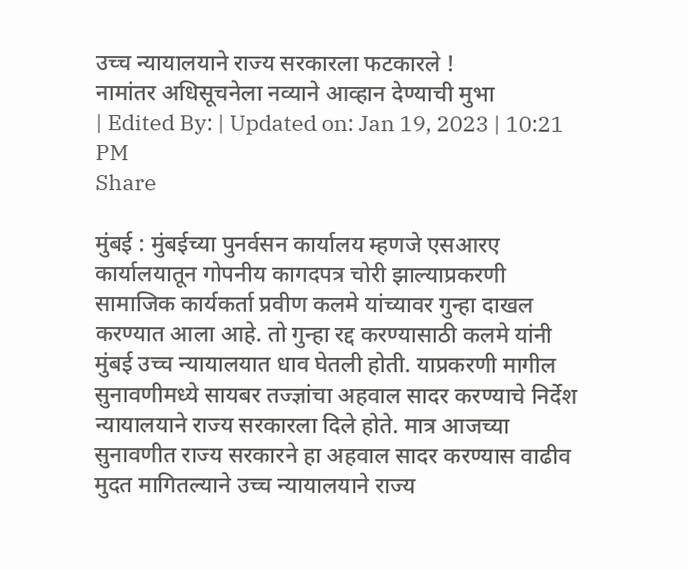उच्च न्यायालयाने राज्य सरकारला फटकारले !
नामांतर अधिसूचनेला नव्याने आव्हान देण्याची मुभा
| Edited By: | Updated on: Jan 19, 2023 | 10:21 PM
Share

मुंबई : मुंबईच्या पुनर्वसन कार्यालय म्हणजे एसआरए कार्यालयातून गोपनीय कागदपत्र चोरी झाल्याप्रकरणी सामाजिक कार्यकर्ता प्रवीण कलमे यांच्यावर गुन्हा दाखल करण्यात आला आहे. तो गुन्हा रद्द करण्यासाठी कलमे यांनी मुंबई उच्च न्यायालयात धाव घेतली होती. याप्रकरणी मागील सुनावणीमध्ये सायबर तज्ज्ञांचा अहवाल सादर करण्याचे निर्देश न्यायालयाने राज्य सरकारला दिले होते. मात्र आजच्या सुनावणीत राज्य सरकारने हा अहवाल सादर करण्यास वाढीव मुदत मागितल्याने उच्च न्यायालयाने राज्य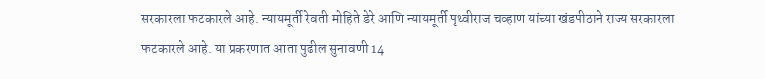सरकारला फटकारले आहे. न्यायमूर्ती रेवती मोहिते डेरे आणि न्यायमूर्ती पृथ्वीराज चव्हाण यांच्या खंडपीठाने राज्य सरकारला फटकारले आहे. या प्रकरणात आता पुढील सुनावणी 14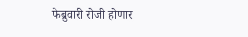फेब्रुवारी रोजी होणार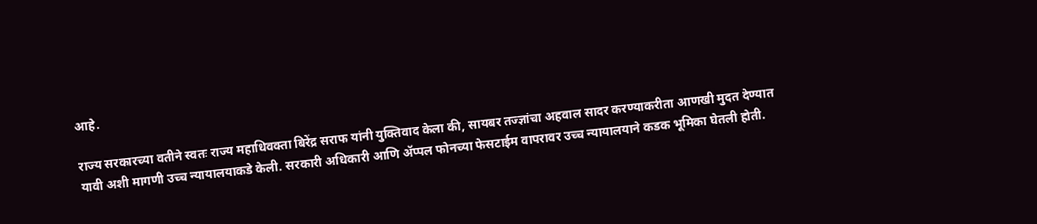आहे.

राज्य सरकारच्या वतीने स्वतः राज्य महाधिवक्ता बिरेंद्र सराफ यांनी युक्तिवाद केला की, सायबर तज्ज्ञांचा अहवाल सादर करण्याकरीता आणखी मुदत देण्यात यावी अशी मागणी उच्च न्यायालयाकडे केली. सरकारी अधिकारी आणि ॲप्पल फोनच्या फेसटाईम वापरावर उच्च न्यायालयाने कडक भूमिका घेतली होती.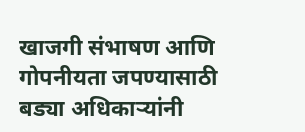खाजगी संभाषण आणि गोपनीयता जपण्यासाठी बड्या अधिकाऱ्यांनी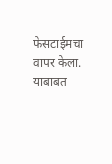फेसटाईमचा वापर केला. याबाबत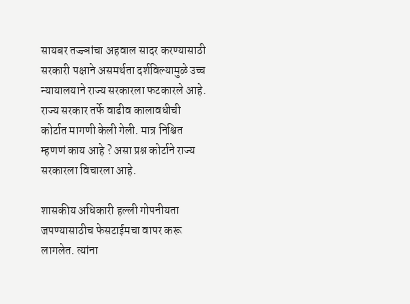सायबर तज्ज्ञांचा अहवाल सादर करण्यासाठी सरकारी पक्षाने असमर्थता दर्शविल्यामुळे उच्च न्यायालयाने राज्य सरकारला फटकारले आहे. राज्य सरकार तर्फे वाढीव कालावधीची कोर्टात मागणी केली गेली. मात्र निश्चित म्हणणं काय आहे ? असा प्रश्न कोर्टाने राज्य सरकारला विचारला आहे.

शासकीय अधिकारी हल्ली गोपनीयता जपण्यासाठीच फेसटाईमचा वापर करू लागलेत. त्यांना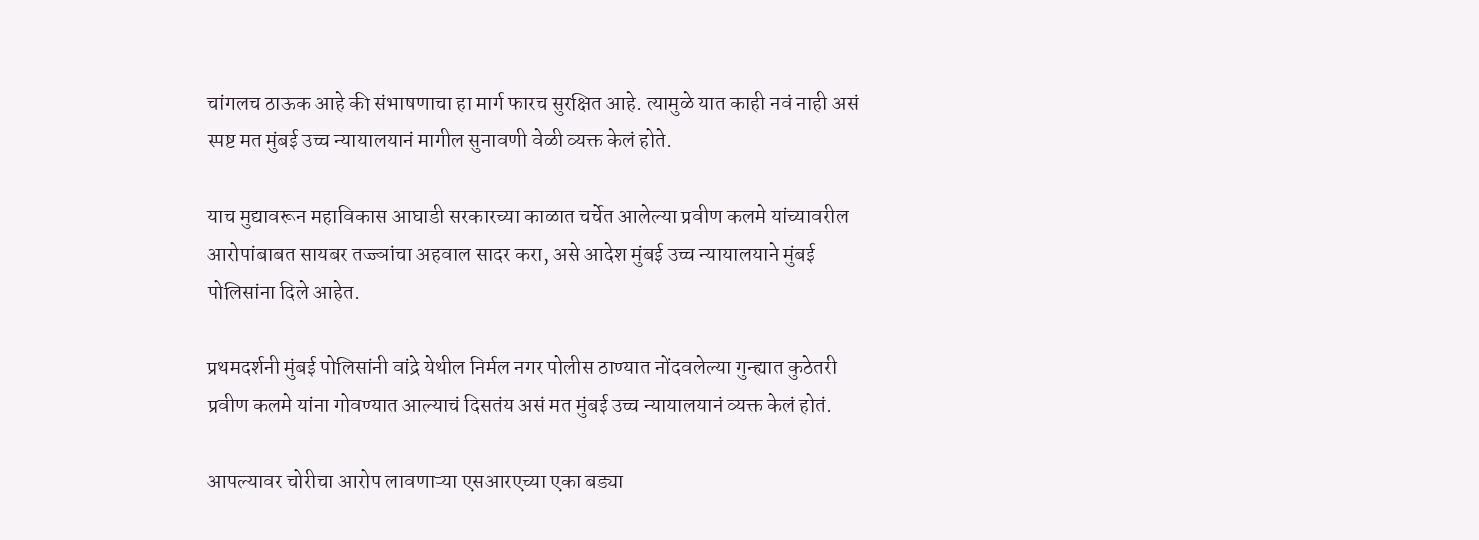चांगलच ठाऊक आहे की संभाषणाचा हा मार्ग फारच सुरक्षित आहे. त्यामुळे यात काही नवं नाही असं स्पष्ट मत मुंबई उच्च न्यायालयानं मागील सुनावणी वेळी व्यक्त केलं होते.

याच मुद्यावरून महाविकास आघाडी सरकारच्या काळात चर्चेत आलेल्या प्रवीण कलमे यांच्यावरील आरोपांबाबत सायबर तज्ज्ञांचा अहवाल सादर करा, असे आदेश मुंबई उच्च न्यायालयाने मुंबई पोलिसांना दिले आहेत.

प्रथमदर्शनी मुंबई पोलिसांनी वांद्रे येथील निर्मल नगर पोलीस ठाण्यात नोंदवलेल्या गुन्ह्यात कुठेतरी प्रवीण कलमे यांना गोवण्यात आल्याचं दिसतंय असं मत मुंबई उच्च न्यायालयानं व्यक्त केलं होतं.

आपल्यावर चोरीचा आरोप लावणाऱ्या एसआरएच्या एका बड्या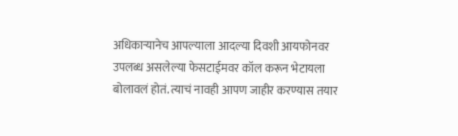अधिकाऱ्यानेच आपल्याला आदल्या दिवशी आयफोनवर उपलब्ध असलेल्या फेसटाईमवर कॉल करून भेटायला बोलावलं होतं. त्याचं नावही आपण जाहीर करण्यास तयार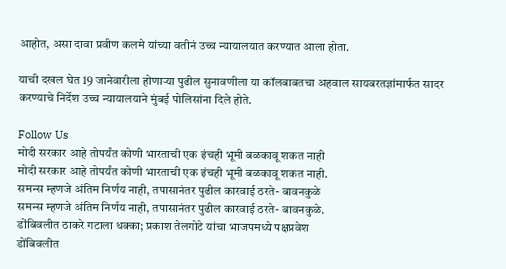आहोत, असा दावा प्रवीण कलमे यांच्या वतीनं उच्च न्यायालयात करण्यात आला होता.

याची दखल घेत 19 जानेवारीला होणाऱ्या पुढील सुनावणीला या कॉलबाबतचा अहवाल सायबरतज्ञांमार्फत सादर करण्याचे निर्देश उच्च न्यायालयाने मुंबई पोलिसांना दिले होते.

Follow Us
मोदी सरकार आहे तोपर्यंत कोणी भारताची एक इंचही भूमी बळकावू शकत नाही
मोदी सरकार आहे तोपर्यंत कोणी भारताची एक इंचही भूमी बळकावू शकत नाही.
समन्स म्हणजे अंतिम निर्णय नाही, तपासानंतर पुढील कारवाई ठरते- बावनकुळे
समन्स म्हणजे अंतिम निर्णय नाही, तपासानंतर पुढील कारवाई ठरते- बावनकुळे.
डोंबिवलीत ठाकरे गटाला धक्का; प्रकाश तेलगोटे यांचा भाजपमध्ये पक्षप्रवेश
डोंबिवलीत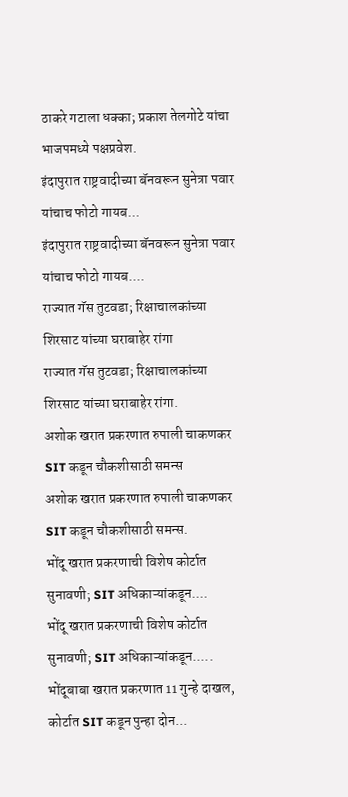ठाकरे गटाला धक्का; प्रकाश तेलगोटे यांचा भाजपमध्ये पक्षप्रवेश.
इंदापुरात राष्ट्रवादीच्या बॅनवरून सुनेत्रा पवार यांचाच फोटो गायब...
इंदापुरात राष्ट्रवादीच्या बॅनवरून सुनेत्रा पवार यांचाच फोटो गायब....
राज्यात गॅस तुटवडा; रिक्षाचालकांच्या शिरसाट यांच्या घराबाहेर रांगा
राज्यात गॅस तुटवडा; रिक्षाचालकांच्या शिरसाट यांच्या घराबाहेर रांगा.
अशोक खरात प्रकरणात रुपाली चाकणकर SIT कडून चौकशीसाठी समन्स
अशोक खरात प्रकरणात रुपाली चाकणकर SIT कडून चौकशीसाठी समन्स.
भोंदू खरात प्रकरणाची विशेष कोर्टात सुनावणी; SIT अधिकाऱ्यांकडून....
भोंदू खरात प्रकरणाची विशेष कोर्टात सुनावणी; SIT अधिकाऱ्यांकडून.....
भोंदूबाबा खरात प्रकरणात 11 गुन्हे दाखल, कोर्टात SIT कडून पुन्हा दोन...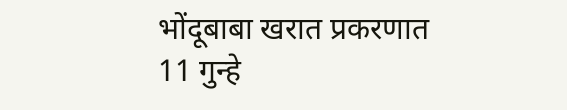भोंदूबाबा खरात प्रकरणात 11 गुन्हे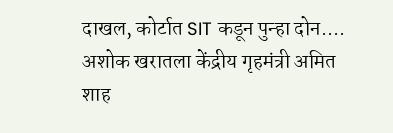दाखल, कोर्टात SIT कडून पुन्हा दोन....
अशोक खरातला केंद्रीय गृहमंत्री अमित शाह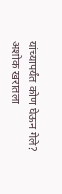यांच्यापर्यंत कोण घेऊन गेले?
अशोक खरातला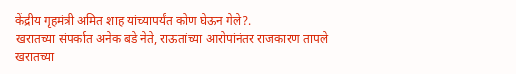केंद्रीय गृहमंत्री अमित शाह यांच्यापर्यंत कोण घेऊन गेले?.
खरातच्या संपर्कात अनेक बडे नेते, राऊतांच्या आरोपांनंतर राजकारण तापले
खरातच्या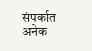संपर्कात अनेक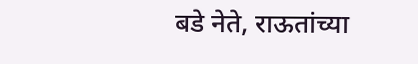बडे नेते, राऊतांच्या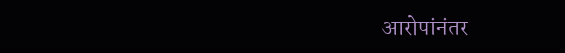आरोपांनंतर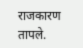राजकारण तापले.